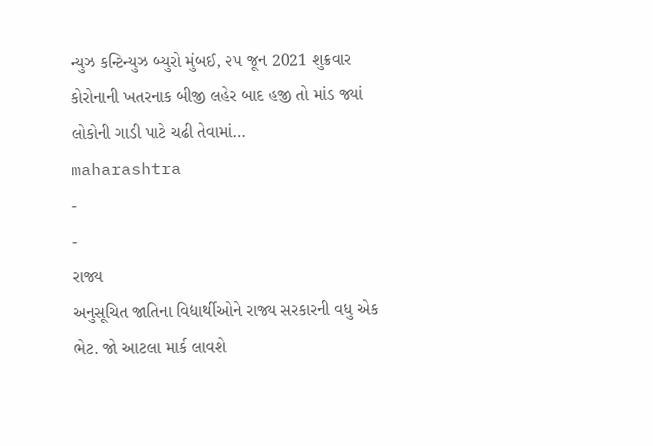ન્યુઝ કન્ટિન્યુઝ બ્યુરો મુંબઈ, ૨૫ જૂન 2021 શુક્રવાર કોરોનાની ખતરનાક બીજી લહેર બાદ હજી તો માંડ જ્યાં લોકોની ગાડી પાટે ચઢી તેવામાં…
maharashtra
-
-
રાજ્ય
અનુસૂચિત જાતિના વિદ્યાર્થીઓને રાજ્ય સરકારની વધુ એક ભેટ. જો આટલા માર્ક લાવશે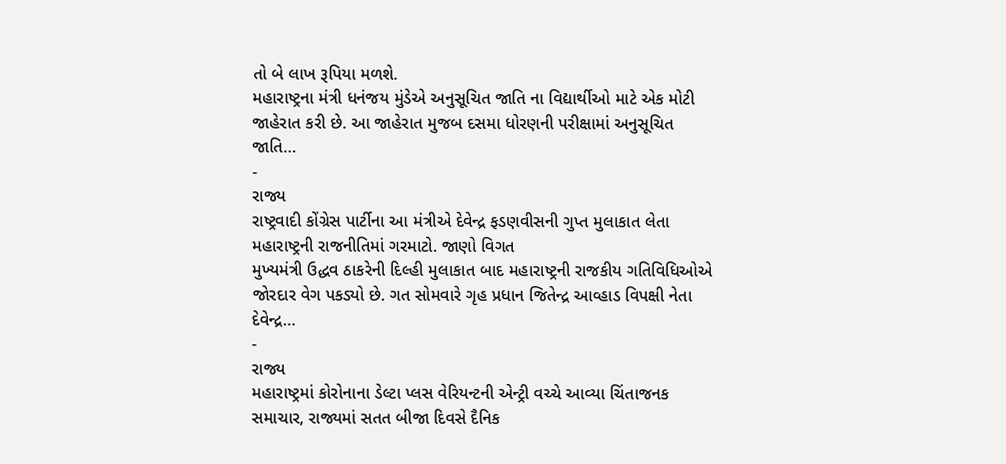તો બે લાખ રૂપિયા મળશે.
મહારાષ્ટ્રના મંત્રી ધનંજય મુંડેએ અનુસૂચિત જાતિ ના વિદ્યાર્થીઓ માટે એક મોટી જાહેરાત કરી છે. આ જાહેરાત મુજબ દસમા ધોરણની પરીક્ષામાં અનુસૂચિત જાતિ…
-
રાજ્ય
રાષ્ટ્રવાદી કોંગ્રેસ પાર્ટીના આ મંત્રીએ દેવેન્દ્ર ફડણવીસની ગુપ્ત મુલાકાત લેતા મહારાષ્ટ્રની રાજનીતિમાં ગરમાટો. જાણો વિગત
મુખ્યમંત્રી ઉદ્ધવ ઠાકરેની દિલ્હી મુલાકાત બાદ મહારાષ્ટ્રની રાજકીય ગતિવિધિઓએ જોરદાર વેગ પકડ્યો છે. ગત સોમવારે ગૃહ પ્રધાન જિતેન્દ્ર આવ્હાડ વિપક્ષી નેતા દેવેન્દ્ર…
-
રાજ્ય
મહારાષ્ટ્રમાં કોરોનાના ડેલ્ટા પ્લસ વેરિયન્ટની એન્ટ્રી વચ્ચે આવ્યા ચિંતાજનક સમાચાર, રાજ્યમાં સતત બીજા દિવસે દૈનિક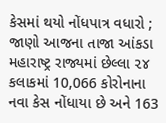કેસમાં થયો નોંધપાત્ર વધારો ; જાણો આજના તાજા આંકડા
મહારાષ્ટ્ર રાજ્યમાં છેલ્લા ૨૪ કલાકમાં 10,066 કોરોનાના નવા કેસ નોંધાયા છે અને 163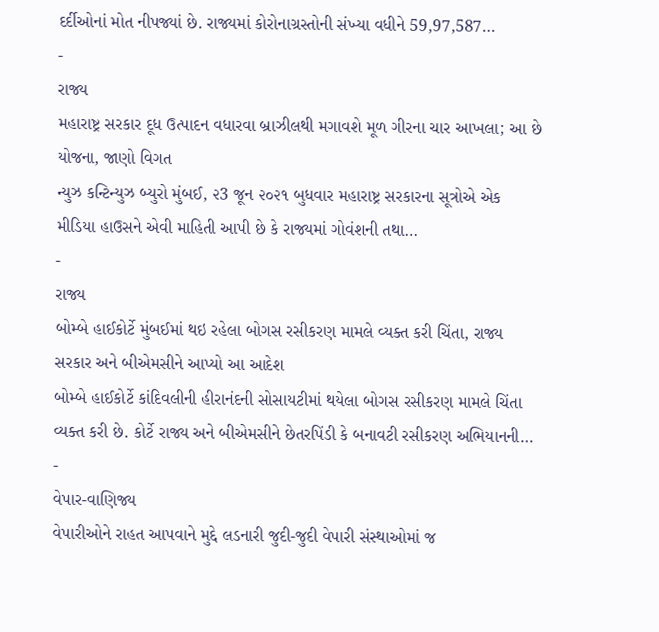દર્દીઓનાં મોત નીપજ્યાં છે. રાજ્યમાં કોરોનાગ્રસ્તોની સંખ્યા વધીને 59,97,587…
-
રાજ્ય
મહારાષ્ટ્ર સરકાર દૂધ ઉત્પાદન વધારવા બ્રાઝીલથી મગાવશે મૂળ ગીરના ચાર આખલા; આ છે યોજના, જાણો વિગત
ન્યુઝ કન્ટિન્યુઝ બ્યુરો મુંબઈ, ૨3 જૂન ૨૦૨૧ બુધવાર મહારાષ્ટ્ર સરકારના સૂત્રોએ એક મીડિયા હાઉસને એવી માહિતી આપી છે કે રાજ્યમાં ગોવંશની તથા…
-
રાજ્ય
બોમ્બે હાઈકોર્ટે મુંબઈમાં થઇ રહેલા બોગસ રસીકરણ મામલે વ્યક્ત કરી ચિંતા, રાજ્ય સરકાર અને બીએમસીને આપ્યો આ આદેશ
બોમ્બે હાઈકોર્ટે કાંદિવલીની હીરાનંદની સોસાયટીમાં થયેલા બોગસ રસીકરણ મામલે ચિંતા વ્યક્ત કરી છે. કોર્ટે રાજ્ય અને બીએમસીને છેતરપિંડી કે બનાવટી રસીકરણ અભિયાનની…
-
વેપાર-વાણિજ્ય
વેપારીઓને રાહત આપવાને મુદ્દે લડનારી જુદી-જુદી વેપારી સંસ્થાઓમાં જ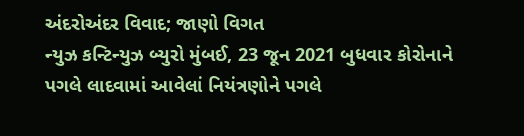અંદરોઅંદર વિવાદ; જાણો વિગત
ન્યુઝ કન્ટિન્યુઝ બ્યુરો મુંબઈ, 23 જૂન 2021 બુધવાર કોરોનાને પગલે લાદવામાં આવેલાં નિયંત્રણોને પગલે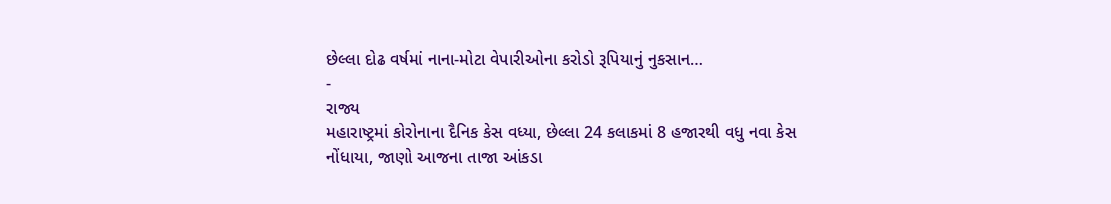છેલ્લા દોઢ વર્ષમાં નાના-મોટા વેપારીઓના કરોડો રૂપિયાનું નુકસાન…
-
રાજ્ય
મહારાષ્ટ્રમાં કોરોનાના દૈનિક કેસ વધ્યા, છેલ્લા 24 કલાકમાં 8 હજારથી વધુ નવા કેસ નોંધાયા, જાણો આજના તાજા આંકડા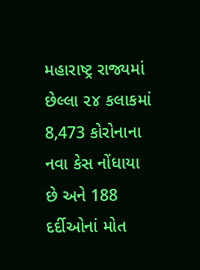મહારાષ્ટ્ર રાજ્યમાં છેલ્લા ૨૪ કલાકમાં 8,473 કોરોનાના નવા કેસ નોંધાયા છે અને 188 દર્દીઓનાં મોત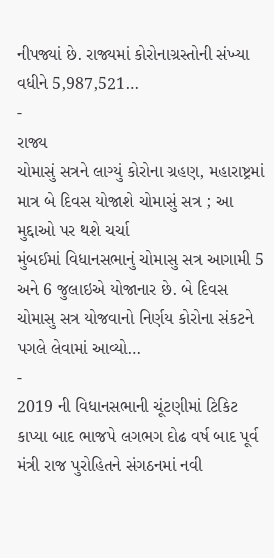નીપજ્યાં છે. રાજ્યમાં કોરોનાગ્રસ્તોની સંખ્યા વધીને 5,987,521…
-
રાજ્ય
ચોમાસું સત્રને લાગ્યું કોરોના ગ્રહણ, મહારાષ્ટ્રમાં માત્ર બે દિવસ યોજાશે ચોમાસું સત્ર ; આ મુદ્દાઓ પર થશે ચર્ચા
મુંબઈમાં વિધાનસભાનું ચોમાસુ સત્ર આગામી 5 અને 6 જુલાઇએ યોજાનાર છે. બે દિવસ ચોમાસુ સત્ર યોજવાનો નિર્ણય કોરોના સંકટને પગલે લેવામાં આવ્યો…
-
2019 ની વિધાનસભાની ચૂંટણીમાં ટિકિટ કાપ્યા બાદ ભાજપે લગભગ દોઢ વર્ષ બાદ પૂર્વ મંત્રી રાજ પુરોહિતને સંગઠનમાં નવી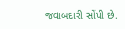જવાબદારી સોંપી છે.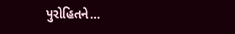પુરોહિતને…